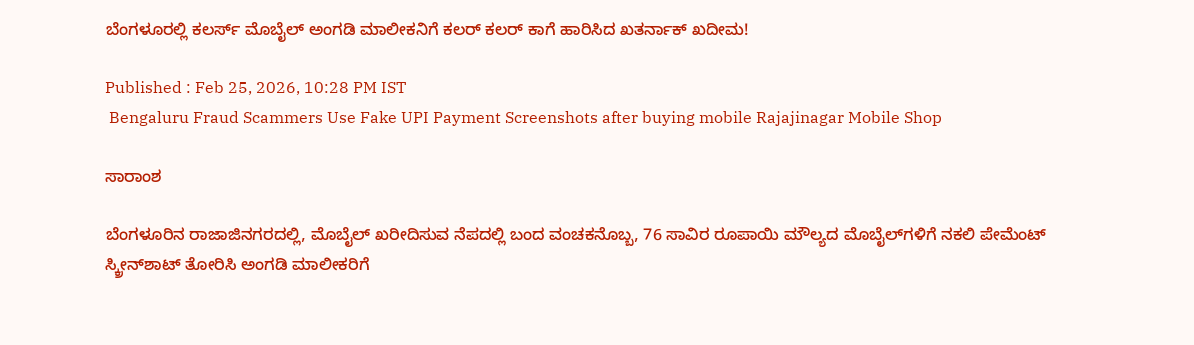ಬೆಂಗಳೂರಲ್ಲಿ ಕಲರ್ಸ್ ಮೊಬೈಲ್ ಅಂಗಡಿ ಮಾಲೀಕನಿಗೆ ಕಲರ್ ಕಲರ್ ಕಾಗೆ ಹಾರಿಸಿದ ಖತರ್ನಾಕ್ ಖದೀಮ!

Published : Feb 25, 2026, 10:28 PM IST
 Bengaluru Fraud Scammers Use Fake UPI Payment Screenshots after buying mobile Rajajinagar Mobile Shop

ಸಾರಾಂಶ

ಬೆಂಗಳೂರಿನ ರಾಜಾಜಿನಗರದಲ್ಲಿ, ಮೊಬೈಲ್ ಖರೀದಿಸುವ ನೆಪದಲ್ಲಿ ಬಂದ ವಂಚಕನೊಬ್ಬ, 76 ಸಾವಿರ ರೂಪಾಯಿ ಮೌಲ್ಯದ ಮೊಬೈಲ್‌ಗಳಿಗೆ ನಕಲಿ ಪೇಮೆಂಟ್ ಸ್ಕ್ರೀನ್‌ಶಾಟ್ ತೋರಿಸಿ ಅಂಗಡಿ ಮಾಲೀಕರಿಗೆ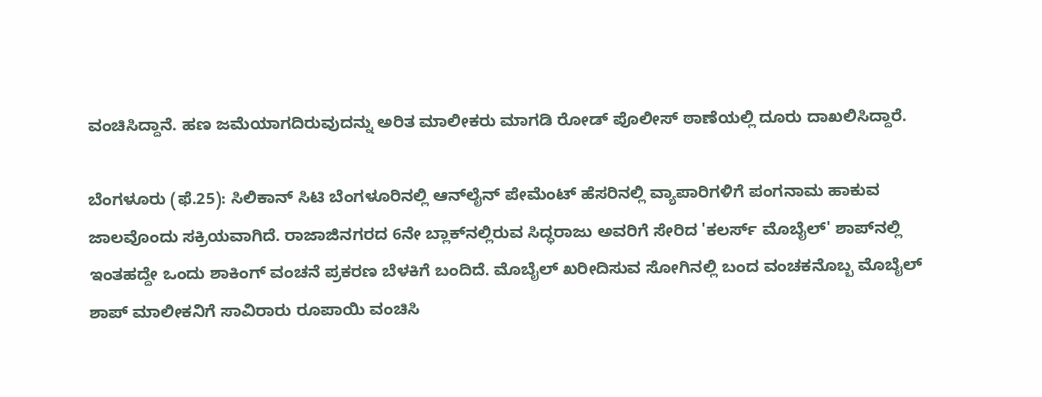ವಂಚಿಸಿದ್ದಾನೆ. ಹಣ ಜಮೆಯಾಗದಿರುವುದನ್ನು ಅರಿತ ಮಾಲೀಕರು ಮಾಗಡಿ ರೋಡ್ ಪೊಲೀಸ್ ಠಾಣೆಯಲ್ಲಿ ದೂರು ದಾಖಲಿಸಿದ್ದಾರೆ.

ಬೆಂಗಳೂರು (ಫೆ.25): ಸಿಲಿಕಾನ್ ಸಿಟಿ ಬೆಂಗಳೂರಿನಲ್ಲಿ ಆನ್‌ಲೈನ್ ಪೇಮೆಂಟ್ ಹೆಸರಿನಲ್ಲಿ ವ್ಯಾಪಾರಿಗಳಿಗೆ ಪಂಗನಾಮ ಹಾಕುವ ಜಾಲವೊಂದು ಸಕ್ರಿಯವಾಗಿದೆ. ರಾಜಾಜಿನಗರದ 6ನೇ ಬ್ಲಾಕ್‌ನಲ್ಲಿರುವ ಸಿದ್ಧರಾಜು ಅವರಿಗೆ ಸೇರಿದ 'ಕಲರ್ಸ್ ಮೊಬೈಲ್' ಶಾಪ್‌ನಲ್ಲಿ ಇಂತಹದ್ದೇ ಒಂದು ಶಾಕಿಂಗ್ ವಂಚನೆ ಪ್ರಕರಣ ಬೆಳಕಿಗೆ ಬಂದಿದೆ. ಮೊಬೈಲ್ ಖರೀದಿಸುವ ಸೋಗಿನಲ್ಲಿ ಬಂದ ವಂಚಕನೊಬ್ಬ ಮೊಬೈಲ್ ಶಾಪ್ ಮಾಲೀಕನಿಗೆ ಸಾವಿರಾರು ರೂಪಾಯಿ ವಂಚಿಸಿ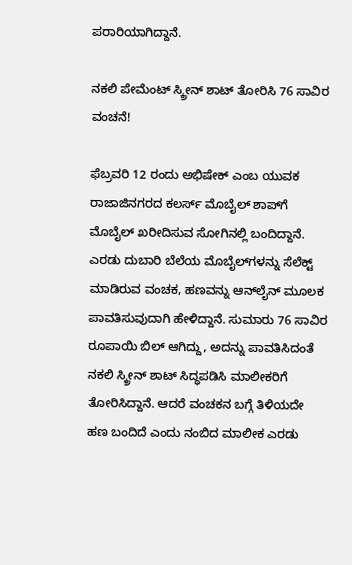ಪರಾರಿಯಾಗಿದ್ದಾನೆ.

ನಕಲಿ ಪೇಮೆಂಟ್ ಸ್ಕ್ರೀನ್ ಶಾಟ್ ತೋರಿಸಿ 76 ಸಾವಿರ ವಂಚನೆ!

ಫೆಬ್ರವರಿ 12 ರಂದು ಅಭಿಷೇಕ್ ಎಂಬ ಯುವಕ ರಾಜಾಜಿನಗರದ ಕಲರ್ಸ್ ಮೊಬೈಲ್ ಶಾಪ್‌ಗೆ ಮೊಬೈಲ್ ಖರೀದಿಸುವ ಸೋಗಿನಲ್ಲಿ ಬಂದಿದ್ದಾನೆ. ಎರಡು ದುಬಾರಿ ಬೆಲೆಯ ಮೊಬೈಲ್‌ಗಳನ್ನು ಸೆಲೆಕ್ಟ್ ಮಾಡಿರುವ ವಂಚಕ, ಹಣವನ್ನು ಆನ್‌ಲೈನ್ ಮೂಲಕ ಪಾವತಿಸುವುದಾಗಿ ಹೇಳಿದ್ದಾನೆ. ಸುಮಾರು 76 ಸಾವಿರ ರೂಪಾಯಿ ಬಿಲ್ ಆಗಿದ್ದು, ಅದನ್ನು ಪಾವತಿಸಿದಂತೆ ನಕಲಿ ಸ್ಕ್ರೀನ್ ಶಾಟ್ ಸಿದ್ಧಪಡಿಸಿ ಮಾಲೀಕರಿಗೆ ತೋರಿಸಿದ್ದಾನೆ. ಆದರೆ ವಂಚಕನ ಬಗ್ಗೆ ತಿಳಿಯದೇ ಹಣ ಬಂದಿದೆ ಎಂದು ನಂಬಿದ ಮಾಲೀಕ ಎರಡು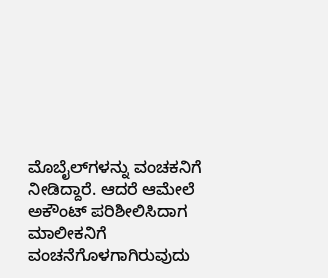ಮೊಬೈಲ್‌ಗಳನ್ನು ವಂಚಕನಿಗೆ ನೀಡಿದ್ದಾರೆ. ಆದರೆ ಆಮೇಲೆ ಅಕೌಂಟ್ ಪರಿಶೀಲಿಸಿದಾಗ ಮಾಲೀಕನಿಗೆ ವಂಚನೆಗೊಳಗಾಗಿರುವುದು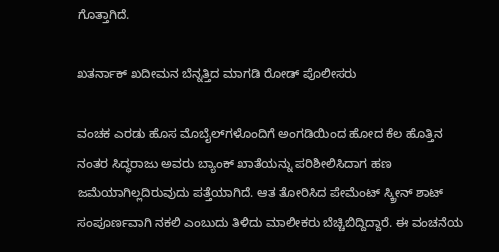ಗೊತ್ತಾಗಿದೆ.

ಖತರ್ನಾಕ್ ಖದೀಮನ ಬೆನ್ನತ್ತಿದ ಮಾಗಡಿ ರೋಡ್ ಪೊಲೀಸರು

ವಂಚಕ ಎರಡು ಹೊಸ ಮೊಬೈಲ್‌ಗಳೊಂದಿಗೆ ಅಂಗಡಿಯಿಂದ ಹೋದ ಕೆಲ ಹೊತ್ತಿನ ನಂತರ ಸಿದ್ಧರಾಜು ಅವರು ಬ್ಯಾಂಕ್ ಖಾತೆಯನ್ನು ಪರಿಶೀಲಿಸಿದಾಗ ಹಣ ಜಮೆಯಾಗಿಲ್ಲದಿರುವುದು ಪತ್ತೆಯಾಗಿದೆ. ಆತ ತೋರಿಸಿದ ಪೇಮೆಂಟ್ ಸ್ಕ್ರೀನ್ ಶಾಟ್ ಸಂಪೂರ್ಣವಾಗಿ ನಕಲಿ ಎಂಬುದು ತಿಳಿದು ಮಾಲೀಕರು ಬೆಚ್ಚಿಬಿದ್ದಿದ್ದಾರೆ. ಈ ವಂಚನೆಯ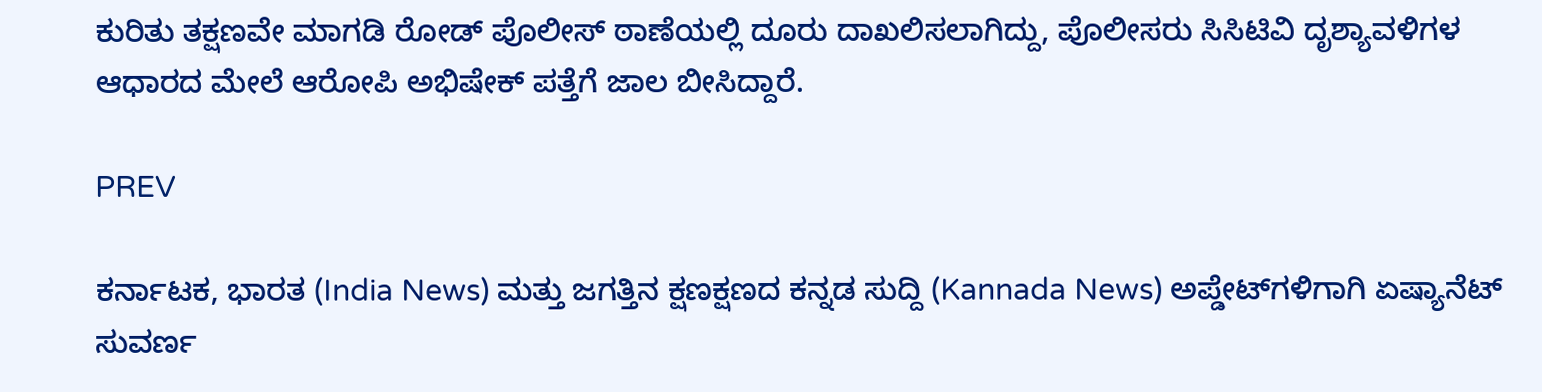ಕುರಿತು ತಕ್ಷಣವೇ ಮಾಗಡಿ ರೋಡ್ ಪೊಲೀಸ್ ಠಾಣೆಯಲ್ಲಿ ದೂರು ದಾಖಲಿಸಲಾಗಿದ್ದು, ಪೊಲೀಸರು ಸಿಸಿಟಿವಿ ದೃಶ್ಯಾವಳಿಗಳ ಆಧಾರದ ಮೇಲೆ ಆರೋಪಿ ಅಭಿಷೇಕ್ ಪತ್ತೆಗೆ ಜಾಲ ಬೀಸಿದ್ದಾರೆ.

PREV

ಕರ್ನಾಟಕ, ಭಾರತ (India News) ಮತ್ತು ಜಗತ್ತಿನ ಕ್ಷಣಕ್ಷಣದ ಕನ್ನಡ ಸುದ್ದಿ (Kannada News) ಅಪ್ಡೇಟ್‌ಗಳಿಗಾಗಿ ಏಷ್ಯಾನೆಟ್ ಸುವರ್ಣ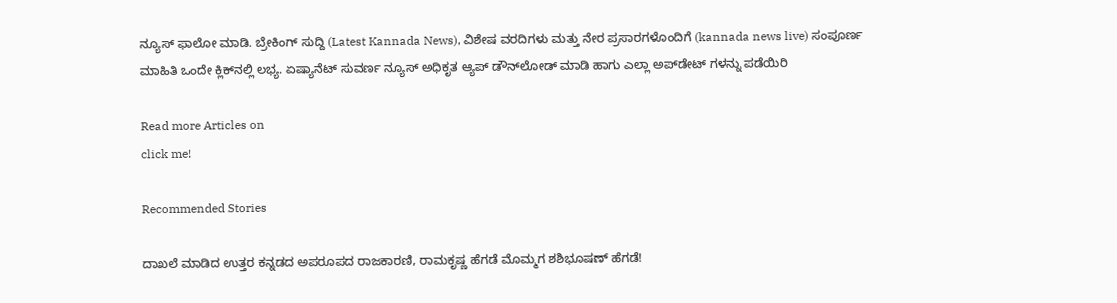ನ್ಯೂಸ್‌ ಫಾಲೋ ಮಾಡಿ. ಬ್ರೇಕಿಂಗ್ ಸುದ್ದಿ (Latest Kannada News), ವಿಶೇಷ ವರದಿಗಳು ಮತ್ತು ನೇರ ಪ್ರಸಾರಗಳೊಂದಿಗೆ (kannada news live) ಸಂಪೂರ್ಣ ಮಾಹಿತಿ ಒಂದೇ ಕ್ಲಿಕ್‌ನಲ್ಲಿ ಲಭ್ಯ. ಏಷ್ಯಾನೆಟ್ ಸುವರ್ಣ ನ್ಯೂಸ್ ಅಧಿಕೃತ ಆ್ಯಪ್ ಡೌನ್‌ಲೋಡ್ ಮಾಡಿ ಹಾಗು ಎಲ್ಲಾ ಅಪ್‌ಡೇಟ್ ಗಳನ್ನು ಪಡೆಯಿರಿ

Read more Articles on
click me!

Recommended Stories

ದಾಖಲೆ ಮಾಡಿದ ಉತ್ತರ ಕನ್ನಡದ ಅಪರೂಪದ ರಾಜಕಾರಣಿ, ರಾಮಕೃಷ್ಣ ಹೆಗಡೆ ಮೊಮ್ಮಗ ಶಶಿಭೂಷಣ್‌ ಹೆಗಡೆ!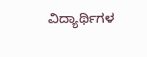ವಿದ್ಯಾರ್ಥಿಗಳ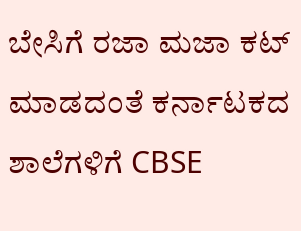ಬೇಸಿಗೆ ರಜಾ ಮಜಾ ಕಟ್‌ ಮಾಡದಂತೆ ಕರ್ನಾಟಕದ ಶಾಲೆಗಳಿಗೆ CBSE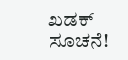ಖಡಕ್‌ ಸೂಚನೆ!